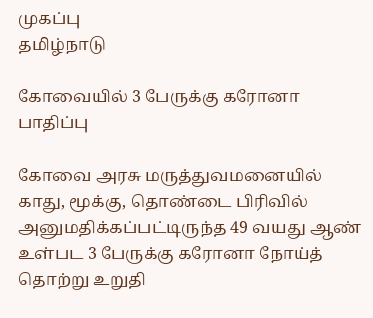முகப்பு
தமிழ்நாடு

கோவையில் 3 பேருக்கு கரோனா பாதிப்பு

கோவை அரசு மருத்துவமனையில் காது, மூக்கு, தொண்டை பிரிவில் அனுமதிக்கப்பட்டிருந்த 49 வயது ஆண் உள்பட 3 பேருக்கு கரோனா நோய்த் தொற்று உறுதி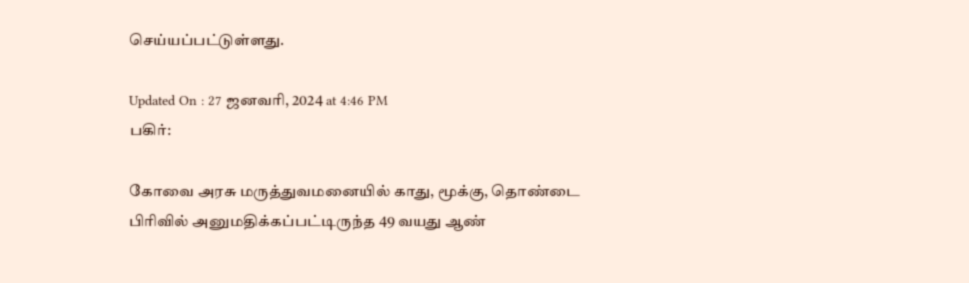செய்யப்பட்டுள்ளது.

Updated On : 27 ஜனவரி, 2024 at 4:46 PM
பகிர்:

கோவை அரசு மருத்துவமனையில் காது, மூக்கு, தொண்டை பிரிவில் அனுமதிக்கப்பட்டிருந்த 49 வயது ஆண்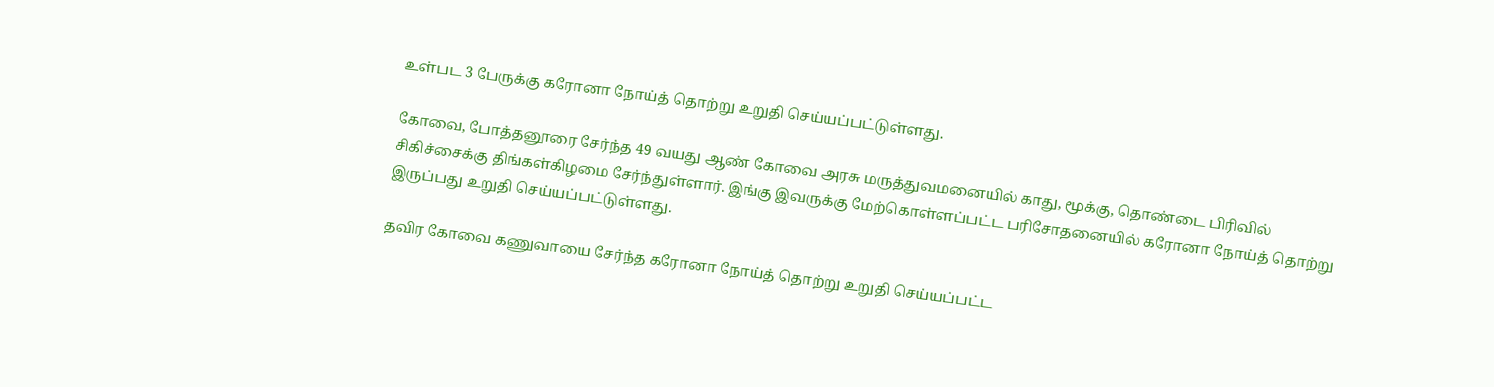உள்பட 3 பேருக்கு கரோனா நோய்த் தொற்று உறுதி செய்யப்பட்டுள்ளது.

கோவை, போத்தனூரை சேர்ந்த 49 வயது ஆண் கோவை அரசு மருத்துவமனையில் காது, மூக்கு, தொண்டை பிரிவில் சிகிச்சைக்கு திங்கள்கிழமை சேர்ந்துள்ளார். இங்கு இவருக்கு மேற்கொள்ளப்பட்ட பரிசோதனையில் கரோனா நோய்த் தொற்று இருப்பது உறுதி செய்யப்பட்டுள்ளது.

தவிர கோவை கணுவாயை சேர்ந்த கரோனா நோய்த் தொற்று உறுதி செய்யப்பட்ட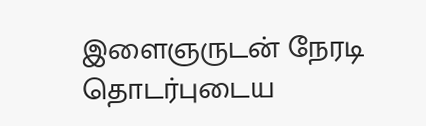இளைஞருடன் நேரடி தொடர்புடைய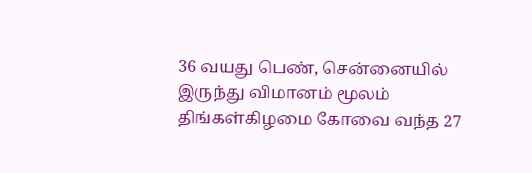36 வயது பெண், சென்னையில் இருந்து விமானம் மூலம் திங்கள்கிழமை கோவை வந்த 27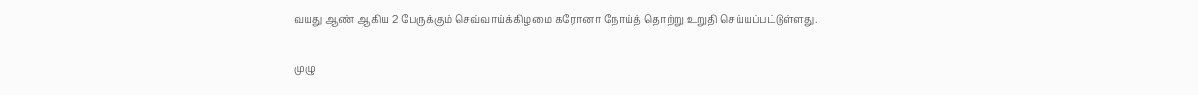வயது ஆண் ஆகிய 2 பேருக்கும் செவ்வாய்க்கிழமை கரோனா நோய்த் தொற்று உறுதி செய்யப்பட்டுள்ளது.

முழு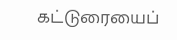கட்டுரையைப்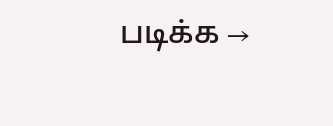படிக்க →